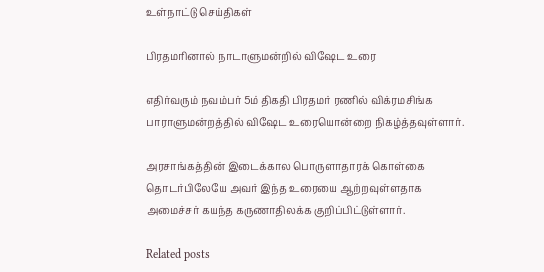உள்நாட்டு செய்திகள்

பிரதமரினால் நாடாளுமன்றில் விஷேட உரை

எதிர்வரும் நவம்பர் 5ம் திகதி பிரதமர் ரணில் விக்ரமசிங்க பாராளுமன்றத்தில் விஷேட உரையொன்றை நிகழ்த்தவுள்ளார்.

அரசாங்கத்தின் இடைக்கால பொருளாதாரக் கொள்கை தொடர்பிலேயே அவர் இந்த உரையை ஆற்றவுள்ளதாக அமைச்சர் கயந்த கருணாதிலக்க குறிப்பிட்டுள்ளார்.

Related posts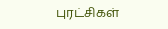புரட்சிகள்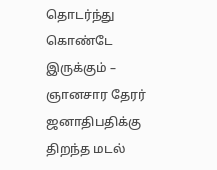தொடர்ந்து கொண்டே இருக்கும் – ஞானசார தேரர் ஜனாதிபதிக்கு திறந்த மடல்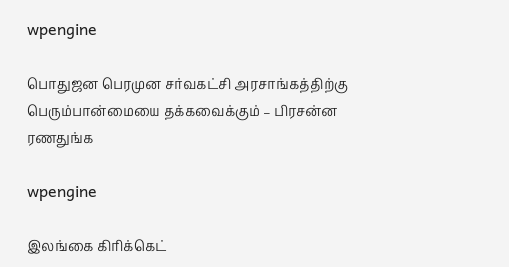wpengine

பொதுஜன பெரமுன சர்வகட்சி அரசாங்கத்திற்கு பெரும்பான்மையை தக்கவைக்கும் – பிரசன்ன ரணதுங்க

wpengine

இலங்கை கிரிக்கெட்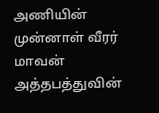அணியின் முன்னாள் வீரர் மாவன் அத்தபத்துவின்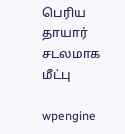பெரிய தாயார் சடலமாக மீட்பு

wpengine